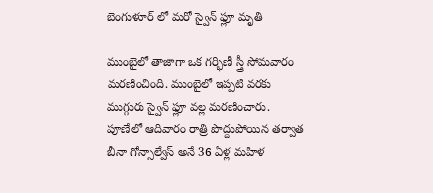బెంగుళూర్ లో మరో స్వైన్ ఫ్లూ మృతి

ముంబైలో తాజాగా ఒక గర్భిణీ స్త్రీ సోమవారం మరణించింది. ముంబైలో ఇప్పటి వరకు ముగ్గురు స్వైన్ ఫ్లూ వల్ల మరణించారు. పూణేలో ఆదివారం రాత్రి పొద్దుపోయిన తర్వాత బీనా గోన్సాల్వేస్ అనే 36 ఏళ్ల మహిళ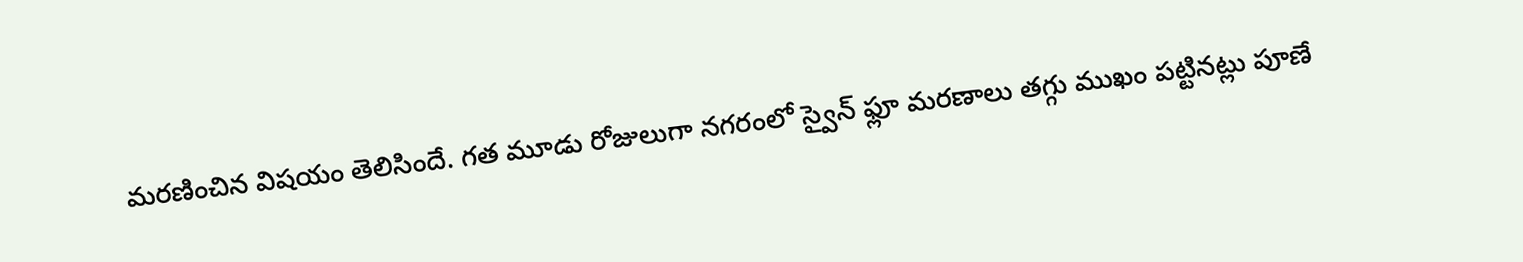మరణించిన విషయం తెలిసిందే. గత మూడు రోజులుగా నగరంలో స్వైన్ ఫ్లూ మరణాలు తగ్గు ముఖం పట్టినట్లు పూణే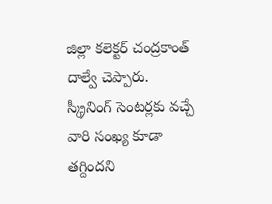జిల్లా కలెక్టర్ చంద్రకాంత్ దాల్వే చెప్పారు. స్క్రీనింగ్ సెంటర్లకు వచ్చే వారి సంఖ్య కూడా తగ్దిందని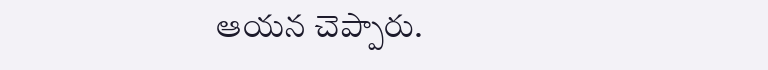ఆయన చెప్పారు.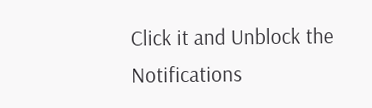Click it and Unblock the Notifications